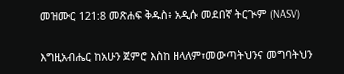መዝሙር 121:8 መጽሐፍ ቅዱስ፥ አዲሱ መደበኛ ትርጒም (NASV)

እግዚአብሔር ከአሁን ጀምሮ እስከ ዘላለም፣መውጣትህንና መግባትህን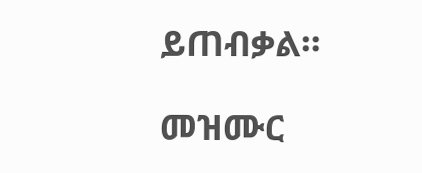ይጠብቃል።

መዝሙር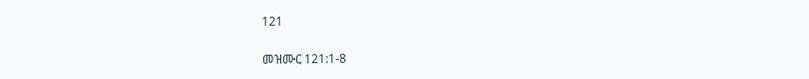121

መዝሙር 121:1-8